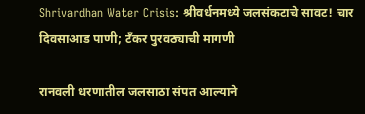Shrivardhan Water Crisis: श्रीवर्धनमध्ये जलसंकटाचे सावट! चार दिवसाआड पाणी; टँकर पुरवठ्याची मागणी

रानवली धरणातील जलसाठा संपत आल्याने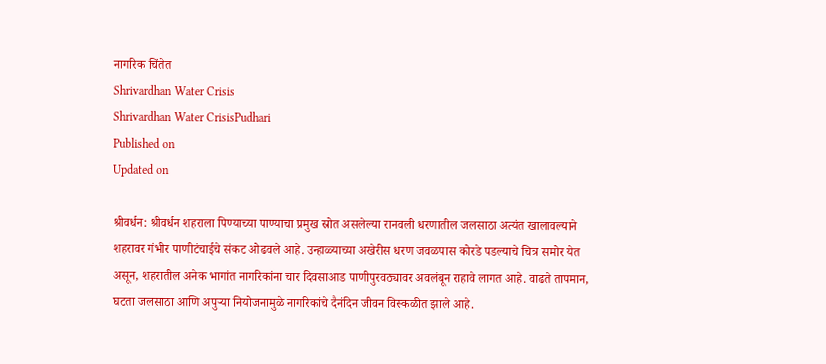नागरिक चिंतेत
Shrivardhan Water Crisis
Shrivardhan Water CrisisPudhari
Published on
Updated on

श्रीवर्धन: श्रीवर्धन शहराला पिण्याच्या पाण्याचा प्रमुख स्रोत असलेल्या रानवली धरणातील जलसाठा अत्यंत खालावल्याने शहरावर गंभीर पाणीटंचाईचे संकट ओढवले आहे. उन्हाळ्याच्या अखेरीस धरण जवळपास कोरडे पडल्याचे चित्र समोर येत असून, शहरातील अनेक भागांत नागरिकांना चार दिवसाआड पाणीपुरवठ्यावर अवलंबून राहावे लागत आहे. वाढते तापमान, घटता जलसाठा आणि अपुऱ्या नियोजनामुळे नागरिकांचे दैनंदिन जीवन विस्कळीत झाले आहे.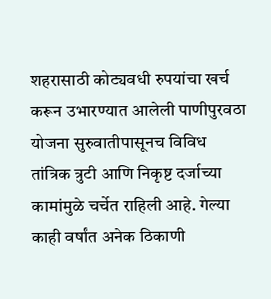शहरासाठी कोट्यवधी रुपयांचा खर्च करून उभारण्यात आलेली पाणीपुरवठा योजना सुरुवातीपासूनच विविध तांत्रिक त्रुटी आणि निकृष्ट दर्जाच्या कामांमुळे चर्चेत राहिली आहे. गेल्या काही वर्षांत अनेक ठिकाणी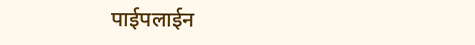पाईपलाईन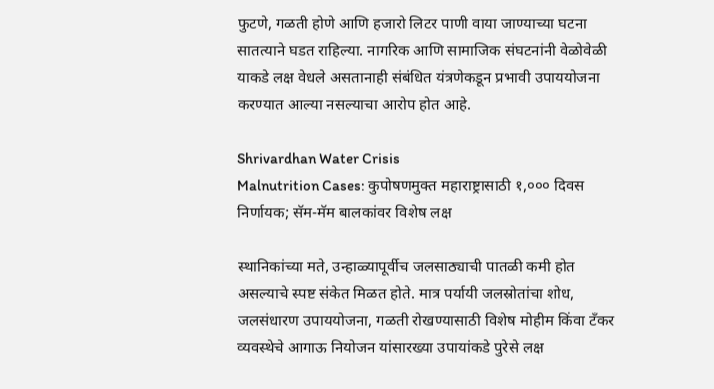फुटणे, गळती होणे आणि हजारो लिटर पाणी वाया जाण्याच्या घटना सातत्याने घडत राहिल्या. नागरिक आणि सामाजिक संघटनांनी वेळोवेळी याकडे लक्ष वेधले असतानाही संबंधित यंत्रणेकडून प्रभावी उपाययोजना करण्यात आल्या नसल्याचा आरोप होत आहे.

Shrivardhan Water Crisis
Malnutrition Cases: कुपोषणमुक्त महाराष्ट्रासाठी १,००० दिवस निर्णायक; सॅम-मॅम बालकांवर विशेष लक्ष

स्थानिकांच्या मते, उन्हाळ्यापूर्वीच जलसाठ्याची पातळी कमी होत असल्याचे स्पष्ट संकेत मिळत होते. मात्र पर्यायी जलस्रोतांचा शोध, जलसंधारण उपाययोजना, गळती रोखण्यासाठी विशेष मोहीम किंवा टँकर व्यवस्थेचे आगाऊ नियोजन यांसारख्या उपायांकडे पुरेसे लक्ष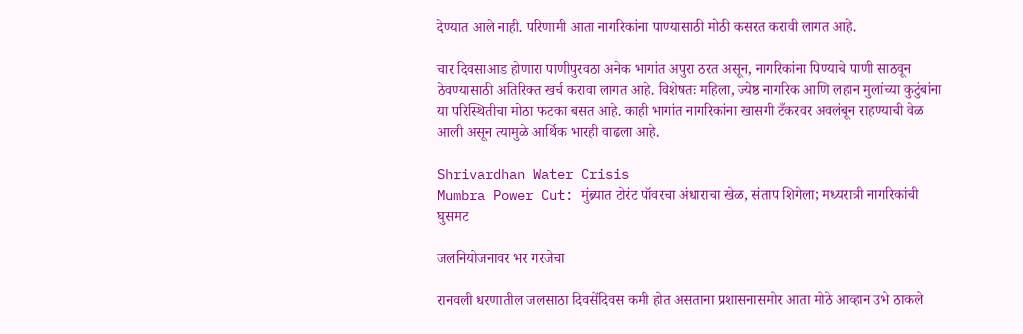देण्यात आले नाही. परिणामी आता नागरिकांना पाण्यासाठी मोठी कसरत करावी लागत आहे.

चार दिवसाआड होणारा पाणीपुरवठा अनेक भागांत अपुरा ठरत असून, नागरिकांना पिण्याचे पाणी साठवून ठेवण्यासाठी अतिरिक्त खर्च करावा लागत आहे. विशेषतः महिला, ज्येष्ठ नागरिक आणि लहान मुलांच्या कुटुंबांना या परिस्थितीचा मोठा फटका बसत आहे. काही भागांत नागरिकांना खासगी टँकरवर अवलंबून राहण्याची वेळ आली असून त्यामुळे आर्थिक भारही वाढला आहे.

Shrivardhan Water Crisis
Mumbra Power Cut: मुंब्र्यात टोरंट पॉवरचा अंधाराचा खेळ, संताप शिगेला; मध्यरात्री नागरिकांची घुसमट

जलनियोजनावर भर गरजेचा

रानवली धरणातील जलसाठा दिवसेंदिवस कमी होत असताना प्रशासनासमोर आता मोठे आव्हान उभे ठाकले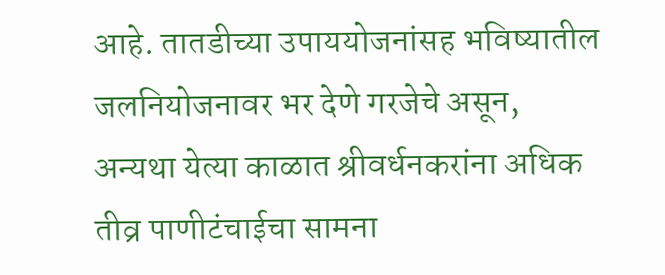आहे. तातडीच्या उपाययोजनांसह भविष्यातील जलनियोजनावर भर देणे गरजेचे असून, अन्यथा येत्या काळात श्रीवर्धनकरांना अधिक तीव्र पाणीटंचाईचा सामना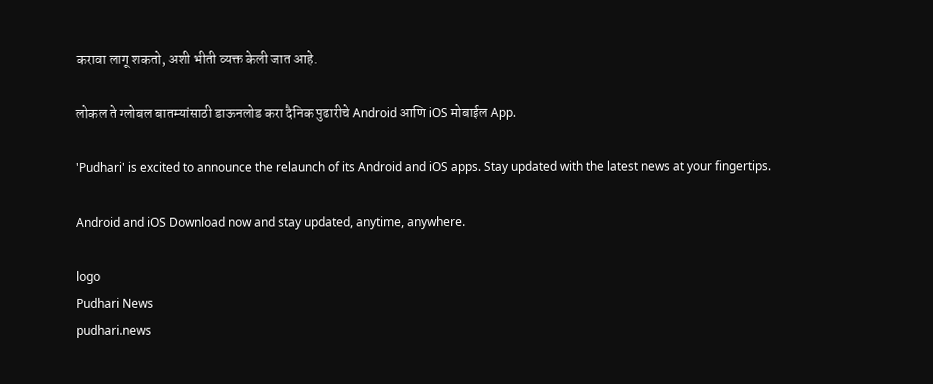करावा लागू शकतो, अशी भीती व्यक्त केली जात आहे.

लोकल ते ग्लोबल बातम्यांसाठी डाऊनलोड करा दैनिक पुढारीचे Android आणि iOS मोबाईल App.

'Pudhari' is excited to announce the relaunch of its Android and iOS apps. Stay updated with the latest news at your fingertips.

Android and iOS Download now and stay updated, anytime, anywhere.

logo
Pudhari News
pudhari.news